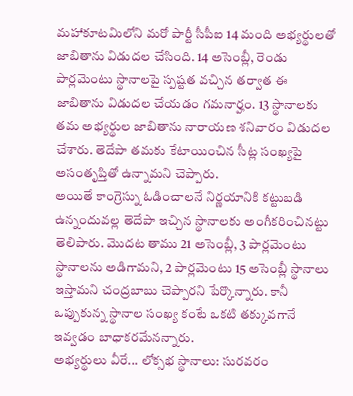మహాకూటమిలోని మరో పార్టీ సీపీఐ 14 మంది అభ్యర్థులతో జాబితాను విడుదల చేసింది. 14 అసెంబ్లీ, రెండు పార్లమెంటు స్థానాలపై స్పష్టత వచ్చిన తర్వాత ఈ జాబితాను విడుదల చేయడం గమనార్హం. 13 స్థానాలకు తమ అభ్యర్థుల జాబితాను నారాయణ శనివారం విడుదల చేశారు. తెదేపా తమకు కేటాయించిన సీట్ల సంఖ్యపై అసంతృప్తితో ఉన్నామని చెప్పారు.
అయితే కాంగ్రెస్ను ఓడించాలనే నిర్ణయానికి కట్టుబడి ఉన్నందువల్ల తెదేపా ఇచ్చిన స్థానాలకు అంగీకరించినట్టు తెలిపారు. మొదట తాము 21 అసెంబ్లీ, 3 పార్లమెంటు స్థానాలను అడిగామని, 2 పార్లమెంటు 15 అసెంబ్లీ స్థానాలు ఇస్తామని చంద్రబాబు చెప్పారని పేర్కొన్నారు. కానీ ఒప్పుకున్న స్థానాల సంఖ్య కంటే ఒకటి తక్కువగానే ఇవ్వడం బాధాకరమేనన్నారు.
అభ్యర్థులు వీరే... లోక్సభ స్థానాలు: సురవరం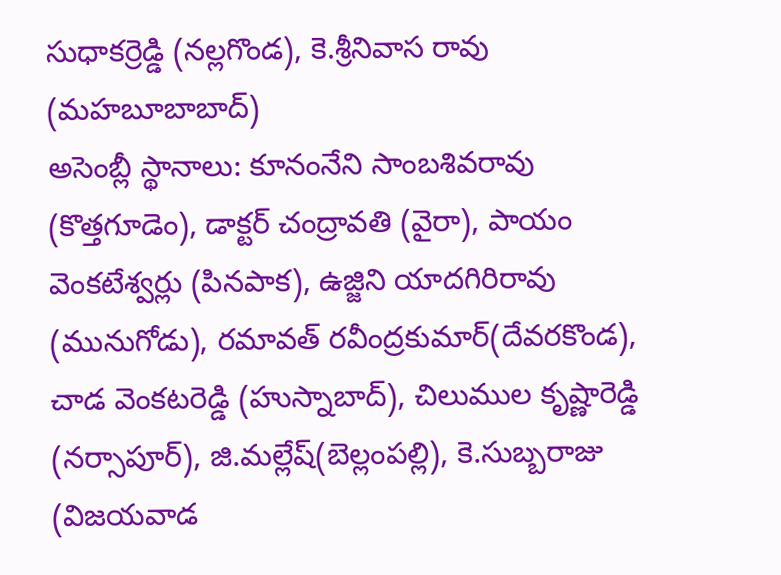సుధాకర్రెడ్డి (నల్లగొండ), కె.శ్రీనివాస రావు (మహబూబాబాద్)
అసెంబ్లీ స్థానాలు: కూనంనేని సాంబశివరావు (కొత్తగూడెం), డాక్టర్ చంద్రావతి (వైరా), పాయం వెంకటేశ్వర్లు (పినపాక), ఉజ్జిని యాదగిరిరావు (మునుగోడు), రమావత్ రవీంద్రకుమార్(దేవరకొండ), చాడ వెంకటరెడ్డి (హుస్నాబాద్), చిలుముల కృష్ణారెడ్డి (నర్సాపూర్), జి.మల్లేష్(బెల్లంపల్లి), కె.సుబ్బరాజు (విజయవాడ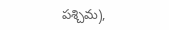పశ్చిమ),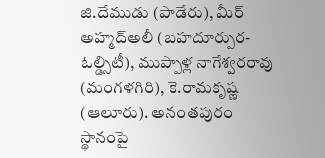జి.దేముడు (పాడేరు), మీర్ అహ్మద్అలీ (బహదూర్పుర-ఓల్డ్సిటీ), ముప్పాళ్ల నాగేశ్వరరావు (మంగళగిరి), కె.రామకృష్ణ (ఆలూరు). అనంతపురం స్థానంపై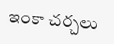ఇంకా చర్చలు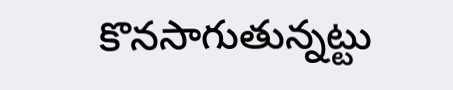కొనసాగుతున్నట్టు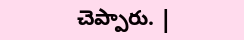చెప్పారు. |